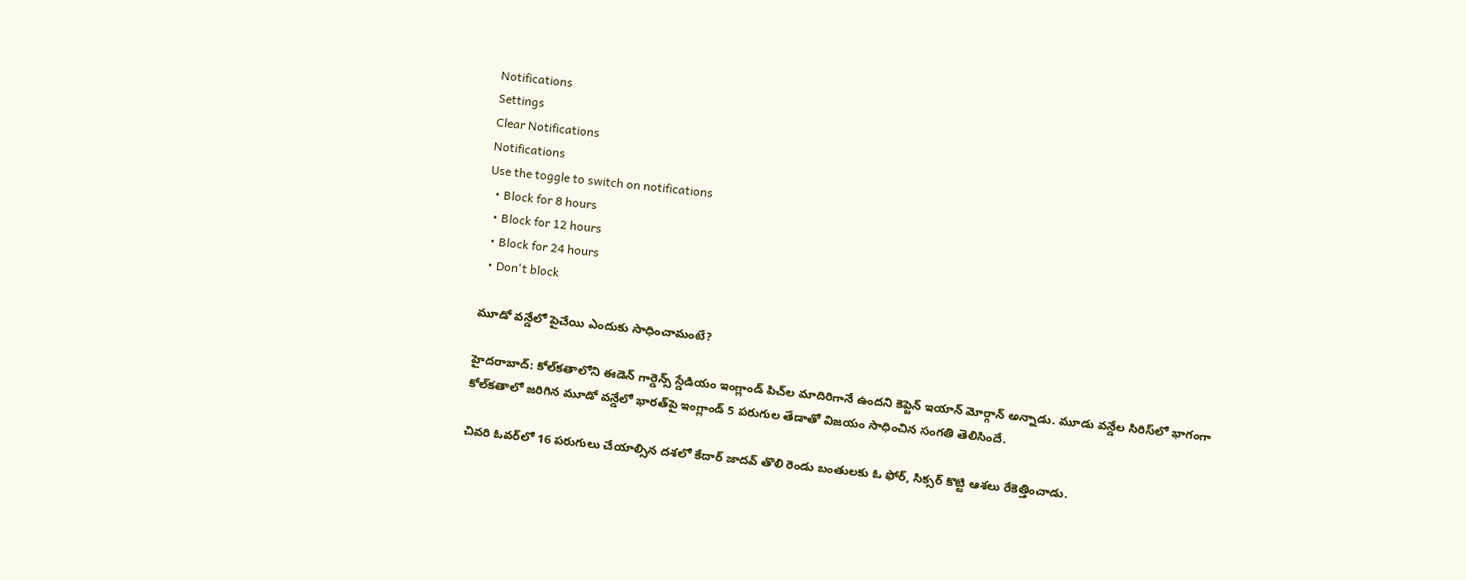Notifications
Settings
Clear Notifications
Notifications
Use the toggle to switch on notifications
  • Block for 8 hours
  • Block for 12 hours
  • Block for 24 hours
  • Don't block

మూడో వన్డేలో పైచేయి ఎందుకు సాధించామంటే?

హైదరాబాద్: కోల్‌కతాలోని ఈడెన్ గార్డెన్స్ స్డేడియం ఇంగ్లాండ్ పిచ్‌ల మాదిరిగానే ఉందని కెప్టెన్ ఇయాన్ మోర్గాన్ అన్నాడు. మూడు వన్డేల సిరిస్‌లో భాగంగా కోల్‌కతాలో జరిగిన మూడో వన్డేలో భారత్‌పై ఇంగ్లాండ్ 5 పరుగుల తేడాతో విజయం సాధించిన సంగతి తెలిసిందే.

చివరి ఓవర్‌లో 16 పరుగులు చేయాల్సిన దశలో కేదార్ జాదవ్ తొలి రెండు బంతులకు ఓ ఫోర్, సిక్సర్ కొట్టి ఆశలు రేకెత్తించాడు.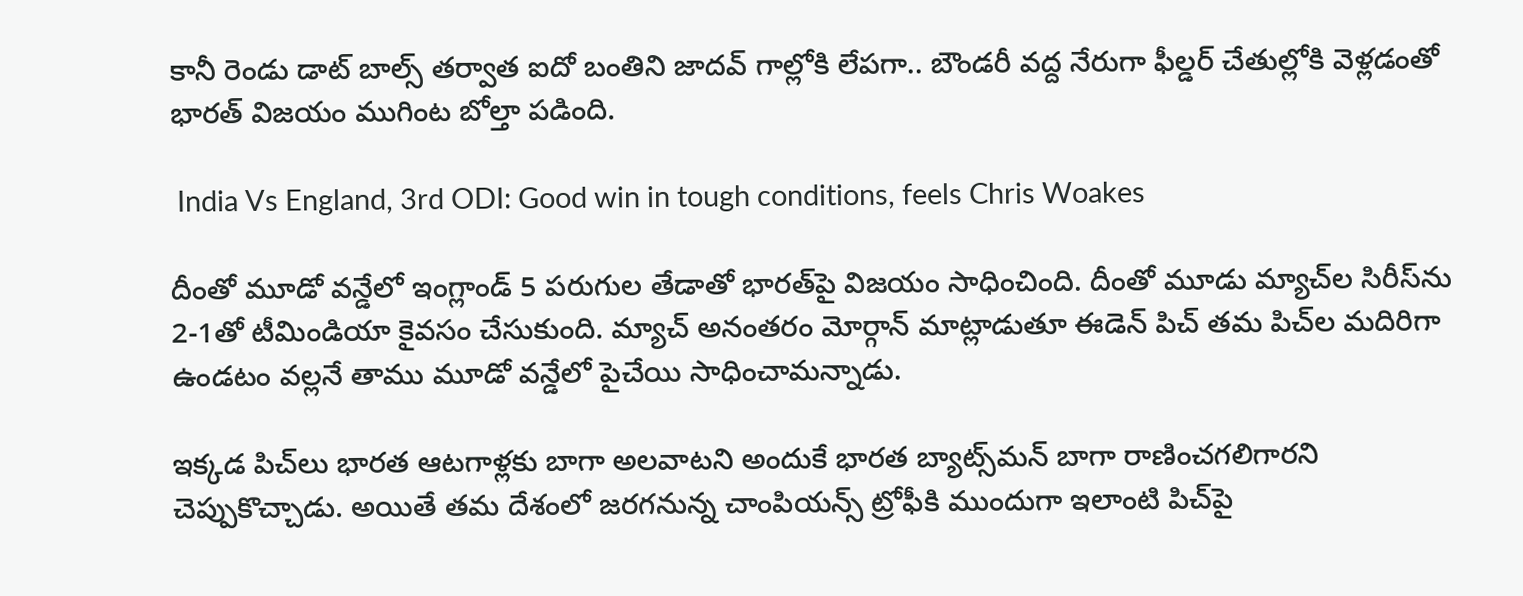కానీ రెండు డాట్ బాల్స్ తర్వాత ఐదో బంతిని జాదవ్ గాల్లోకి లేపగా.. బౌండరీ వద్ద నేరుగా ఫీల్డర్ చేతుల్లోకి వెళ్లడంతో భారత్ విజయం ముగింట బోల్తా పడింది.

 India Vs England, 3rd ODI: Good win in tough conditions, feels Chris Woakes

దీంతో మూడో వన్డేలో ఇంగ్లాండ్ 5 పరుగుల తేడాతో భారత్‌పై విజయం సాధించింది. దీంతో మూడు మ్యాచ్‌ల సిరీస్‌ను 2-1తో టీమిండియా కైవసం చేసుకుంది. మ్యాచ్ అనంతరం మోర్గాన్ మాట్లాడుతూ ఈడెన్ పిచ్ తమ పిచ్‌ల మదిరిగా ఉండటం వల్లనే తాము మూడో వన్డేలో పైచేయి సాధించామన్నాడు.

ఇక్కడ పిచ్‌లు భారత ఆటగాళ్లకు బాగా అలవాటని అందుకే భారత బ్యాట్స్‌మన్ బాగా రాణించగలిగారని చెప్పుకొచ్చాడు. అయితే తమ దేశంలో జరగనున్న చాంపియన్స్ ట్రోఫీకి ముందుగా ఇలాంటి పిచ్‌పై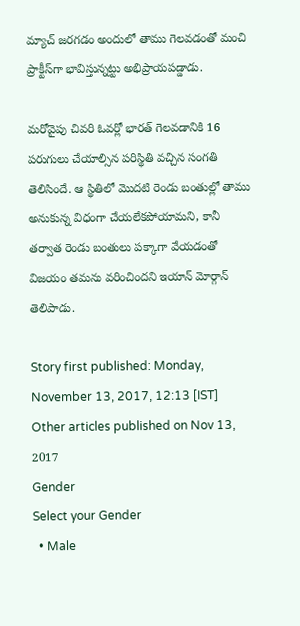మ్యాచ్ జరగడం అందులో తాము గెలవడంతో మంచి ప్రాక్టీస్‌గా భావిస్తున్నట్టు అభిప్రాయపడ్డాడు.

మరోవైపు చివరి ఓవర్లో భారత్ గెలవడానికి 16 పరుగులు చేయాల్సిన పరిస్థితి వచ్చిన సంగతి తెలిసిందే. ఆ స్థితిలో మొదటి రెండు బంతుల్లో తాము అనుకున్న విధంగా చేయలేకపోయామని, కానీ తర్వాత రెండు బంతులు పక్కాగా వేయడంతో విజయం తమను వరించిందని ఇయాన్ మోర్గాన్ తెలిపాడు.

Story first published: Monday, November 13, 2017, 12:13 [IST]
Other articles published on Nov 13, 2017
Gender
Select your Gender
  • Male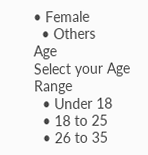• Female
  • Others
Age
Select your Age Range
  • Under 18
  • 18 to 25
  • 26 to 35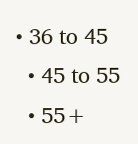• 36 to 45
  • 45 to 55
  • 55+